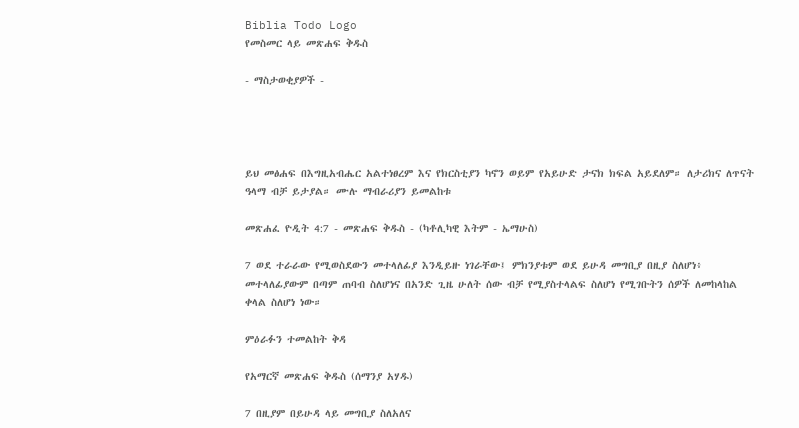Biblia Todo Logo
የመስመር ላይ መጽሐፍ ቅዱስ

- ማስታወቂያዎች -




ይህ መፅሐፍ በእግዚአብሔር አልተነፀረም እና የክርስቲያን ካኖን ወይም የአይሁድ ታናክ ክፍል አይደለም። ለታሪክና ለጥናት ዓላማ ብቻ ይታያል። ሙሉ ማብራሪያን ይመልከቱ

መጽሐፈ ዮዲት 4:7 - መጽሐፍ ቅዱስ - (ካቶሊካዊ እትም - ኤማሁስ)

7 ወደ ተራራው የሚወስደውን መተላለፊያ እንዲይዙ ነገራቸው፤ ምክንያቱም ወደ ይሁዳ መግቢያ በዚያ ስለሆነ፥ መተላለፊያውም በጣም ጠባብ ስለሆነና በአንድ ጊዜ ሁለት ሰው ብቻ የሚያስተላልፍ ስለሆነ የሚገቡትን ሰዎች ለመከላከል ቀላል ስለሆነ ነው።

ምዕራፉን ተመልከት ቅዳ

የአማርኛ መጽሐፍ ቅዱስ (ሰማንያ አሃዱ)

7 በዚያም በይሁዳ ላይ መግቢያ ስለአለና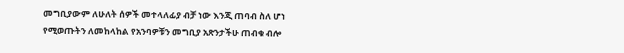መግቢያውም ለሁለት ሰዎች መተላለፊያ ብቻ ነው እንጂ ጠባብ ስለ ሆነ የሚወጡትን ለመከላከል የአንባዎቹን መግቢያ አጽንታችሁ ጠብቁ ብሎ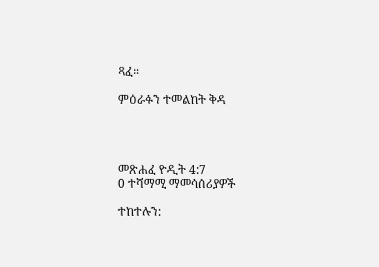ጻፈ።

ምዕራፉን ተመልከት ቅዳ




መጽሐፈ ዮዲት 4:7
0 ተሻማሚ ማመሳሰሪያዎች

ተከተሉን: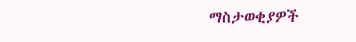ማስታወቂያዎች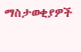ማስታወቂያዎች